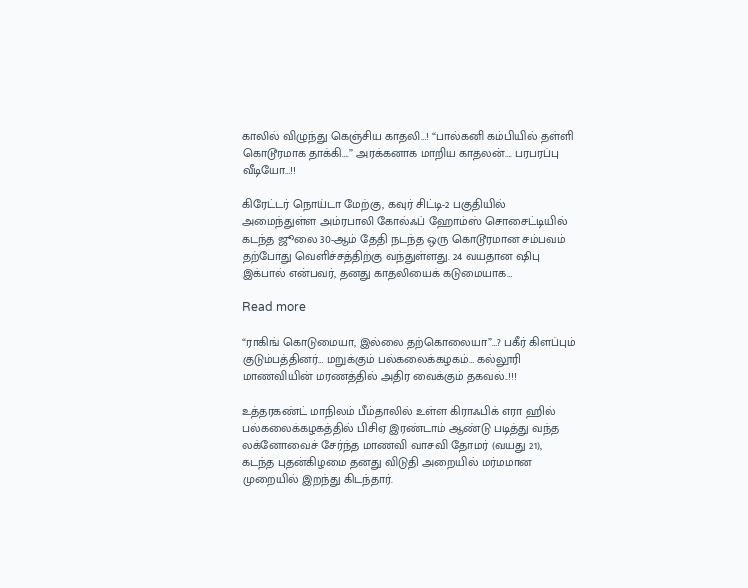காலில் விழுந்து கெஞ்சிய காதலி…! “பால்கனி கம்பியில் தள்ளி கொடூரமாக தாக்கி….” அரக்கனாக மாறிய காதலன்…. பரபரப்பு வீடியோ…!!

கிரேட்டர் நொய்டா மேற்கு, கவுர் சிட்டி-2 பகுதியில் அமைந்துள்ள அம்ரபாலி கோல்ஃப் ஹோம்ஸ் சொசைட்டியில் கடந்த ஜூலை 30-ஆம் தேதி நடந்த ஒரு கொடூரமான சம்பவம் தற்போது வெளிச்சத்திற்கு வந்துள்ளது. 24 வயதான ஷிபு இக்பால் என்பவர், தனது காதலியைக் கடுமையாக…

Read more

“ராகிங் கொடுமையா, இல்லை தற்கொலையா”…? பகீர் கிளப்பும் குடும்பத்தினர்… மறுக்கும் பல்கலைக்கழகம்… கல்லூரி மாணவியின் மரணத்தில் அதிர வைக்கும் தகவல்..!!!

உத்தரகண்ட் மாநிலம் பீம்தாலில் உள்ள கிராஃபிக் எரா ஹில் பல்கலைக்கழகத்தில் பிசிஏ இரண்டாம் ஆண்டு படித்து வந்த லக்னோவைச் சேர்ந்த மாணவி வாசவி தோமர் (வயது 21), கடந்த புதன்கிழமை தனது விடுதி அறையில் மர்மமான முறையில் இறந்து கிடந்தார்.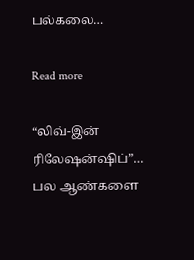பல்கலை…

Read more

“லிவ்-இன் ரிலேஷன்ஷிப்”… பல ஆண்களை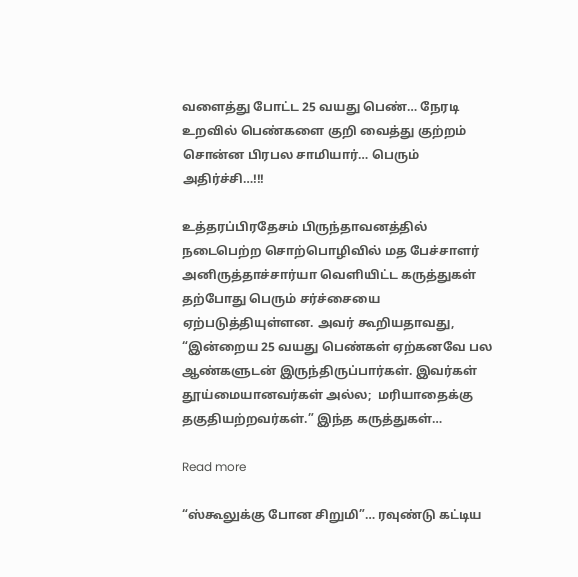வளைத்து போட்ட 25 வயது பெண்… நேரடி உறவில் பெண்களை குறி வைத்து குற்றம் சொன்ன பிரபல சாமியார்… பெரும் அதிர்ச்சி…!!!

உத்தரப்பிரதேசம் பிருந்தாவனத்தில் நடைபெற்ற சொற்பொழிவில் மத பேச்சாளர் அனிருத்தாச்சார்யா வெளியிட்ட கருத்துகள் தற்போது பெரும் சர்ச்சையை ஏற்படுத்தியுள்ளன. அவர் கூறியதாவது, “இன்றைய 25 வயது பெண்கள் ஏற்கனவே பல ஆண்களுடன் இருந்திருப்பார்கள். இவர்கள் தூய்மையானவர்கள் அல்ல;  மரியாதைக்கு தகுதியற்றவர்கள்.” இந்த கருத்துகள்…

Read more

“ஸ்கூலுக்கு போன சிறுமி”… ரவுண்டு கட்டிய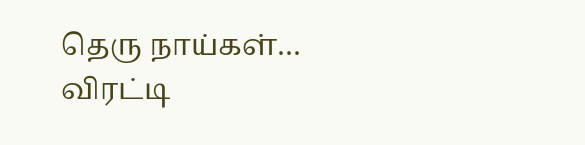தெரு நாய்கள்… விரட்டி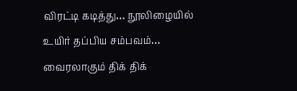விரட்டி கடித்து… நூலிழையில் உயிர் தப்பிய சம்பவம்… வைரலாகும் திக் திக்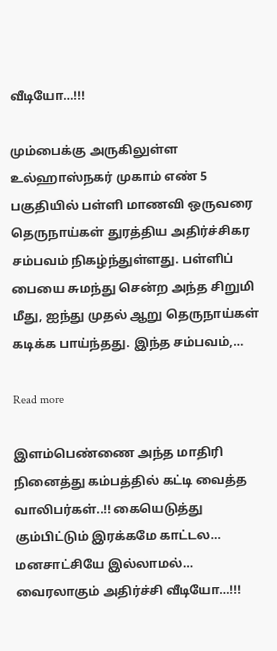வீடியோ…!!!

மும்பைக்கு அருகிலுள்ள உல்ஹாஸ்நகர் முகாம் எண் 5 பகுதியில் பள்ளி மாணவி ஒருவரை தெருநாய்கள் துரத்திய அதிர்ச்சிகர சம்பவம் நிகழ்ந்துள்ளது. பள்ளிப் பையை சுமந்து சென்ற அந்த சிறுமி மீது, ஐந்து முதல் ஆறு தெருநாய்கள் கடிக்க பாய்ந்தது. இந்த சம்பவம்,…

Read more

இளம்பெண்ணை அந்த மாதிரி நினைத்து கம்பத்தில் கட்டி வைத்த வாலிபர்கள்..!! கையெடுத்து கும்பிட்டும் இரக்கமே காட்டல… மனசாட்சியே இல்லாமல்… வைரலாகும் அதிர்ச்சி வீடியோ…!!!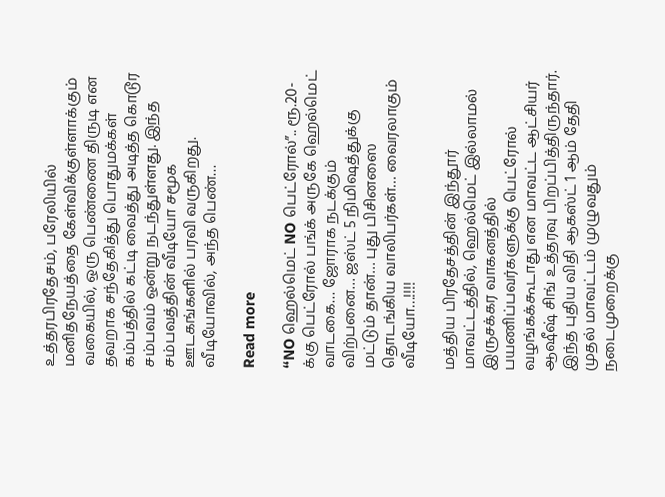உத்தரபிரதேசம், பரேலியில் மனிதநேயத்தை கேள்விக்குள்ளாக்கும் வகையில், ஒரு பெண்ணை திருடி என தவறாக சந்தேகித்து பொதுமக்கள் கம்பத்தில் கட்டி வைத்து அடித்த கொடூர சம்பவம் ஒன்று நடந்துள்ளது. இந்த சம்பவத்தின் வீடியோ சமூக ஊடகங்களில் பரவி வருகிறது. வீடியோவில், அந்த பெண்…

Read more

“NO ஹெல்மெட் NO பெட்ரோல்”.. ரூ.20-க்கு பெட்ரோல் பங்க் அருகே ஹெல்மெட் வாடகை… ஜோராக நடக்கும் விற்பனை… ஜஸ்ட் 5 நிமிஷத்துக்கு மட்டும் தான்… புது பிசினஸை தொடங்கிய வாலிபர்கள்… வைரலாகும் வீடியோ…!!!!

மத்திய பிரதேசத்தின் இந்தூர் மாவட்டத்தில், ஹெல்மெட் இல்லாமல் இருசக்கர வாகனத்தில் பயணிப்பவர்களுக்கு பெட்ரோல் வழங்கக்கூடாது என மாவட்ட ஆட்சியர் ஆஷீஷ் சிங் உத்தரவு பிறப்பித்திருந்தார். இந்த புதிய விதி ஆகஸ்ட் 1 ஆம் தேதி முதல் மாவட்டம் முழுவதும் நடைமுறைக்கு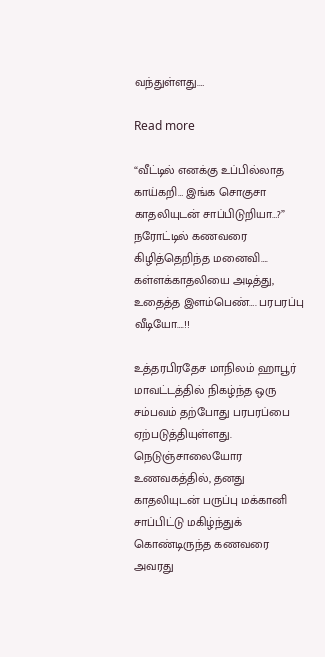வந்துள்ளது.…

Read more

“வீட்டில் எனக்கு உப்பில்லாத காய்கறி… இங்க சொகுசா காதலியுடன் சாப்பிடுறியா…?” நரோட்டில் கணவரை கிழித்தெறிந்த மனைவி…. கள்ளக்காதலியை அடித்து, உதைத்த இளம்பெண்…. பரபரப்பு வீடியோ….!!

உத்தரபிரதேச மாநிலம் ஹாபூர் மாவட்டத்தில் நிகழ்ந்த ஒரு சம்பவம் தற்போது பரபரப்பை ஏற்படுத்தியுள்ளது. நெடுஞ்சாலையோர உணவகத்தில், தனது காதலியுடன் பருப்பு மக்கானி சாப்பிட்டு மகிழ்ந்துக் கொண்டிருந்த கணவரை அவரது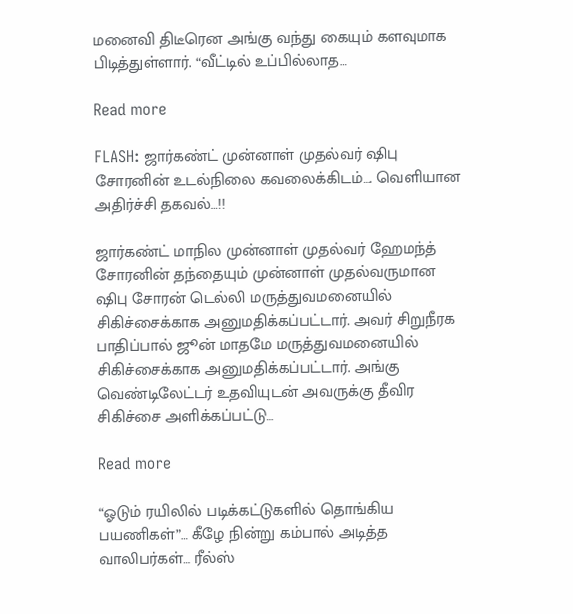மனைவி திடீரென அங்கு வந்து கையும் களவுமாக பிடித்துள்ளார். “வீட்டில் உப்பில்லாத…

Read more

FLASH: ஜார்கண்ட் முன்னாள் முதல்வர் ஷிபு சோரனின் உடல்நிலை கவலைக்கிடம்…. வெளியான அதிர்ச்சி தகவல்…!!

ஜார்கண்ட் மாநில முன்னாள் முதல்வர் ஹேமந்த் சோரனின் தந்தையும் முன்னாள் முதல்வருமான ஷிபு சோரன் டெல்லி மருத்துவமனையில் சிகிச்சைக்காக அனுமதிக்கப்பட்டார். அவர் சிறுநீரக பாதிப்பால் ஜூன் மாதமே மருத்துவமனையில் சிகிச்சைக்காக அனுமதிக்கப்பட்டார். அங்கு வெண்டிலேட்டர் உதவியுடன் அவருக்கு தீவிர சிகிச்சை அளிக்கப்பட்டு…

Read more

“ஓடும் ரயிலில் படிக்கட்டுகளில் தொங்கிய பயணிகள்”… கீழே நின்று கம்பால் அடித்த வாலிபர்கள்… ரீல்ஸ்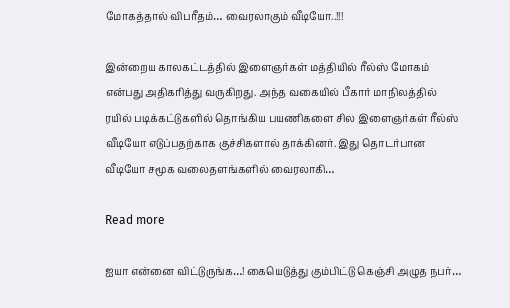மோகத்தால் விபரீதம்… வைரலாகும் வீடியோ..!!!

இன்றைய காலகட்டத்தில் இளைஞர்கள் மத்தியில் ரீல்ஸ் மோகம் என்பது அதிகரித்து வருகிறது. அந்த வகையில் பீகார் மாநிலத்தில் ரயில் படிக்கட்டுகளில் தொங்கிய பயணிகளை சில இளைஞர்கள் ரீல்ஸ் வீடியோ எடுப்பதற்காக குச்சிகளால் தாக்கினர். இது தொடர்பான வீடியோ சமூக வலைதளங்களில் வைரலாகி…

Read more

ஐயா என்னை விட்டுருங்க…! கையெடுத்து கும்பிட்டு கெஞ்சி அழுத நபர்…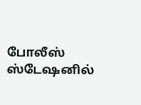போலீஸ் ஸ்டேஷனில்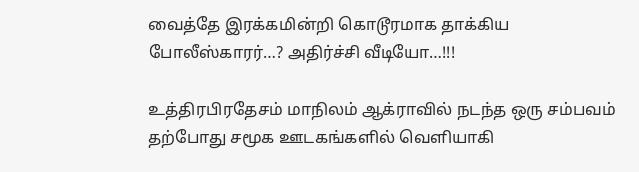வைத்தே இரக்கமின்றி கொடூரமாக தாக்கிய போலீஸ்காரர்…? அதிர்ச்சி வீடியோ…!!!

உத்திரபிரதேசம் மாநிலம் ஆக்ராவில் நடந்த ஒரு சம்பவம் தற்போது சமூக ஊடகங்களில் வெளியாகி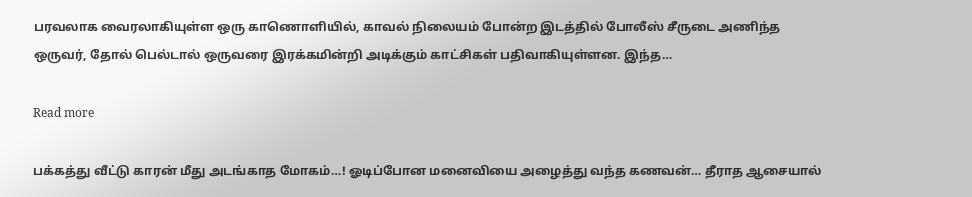பரவலாக வைரலாகியுள்ள ஒரு காணொளியில், காவல் நிலையம் போன்ற இடத்தில் போலீஸ் சீருடை அணிந்த ஒருவர், தோல் பெல்டால் ஒருவரை இரக்கமின்றி அடிக்கும் காட்சிகள் பதிவாகியுள்ளன. இந்த…

Read more

பக்கத்து வீட்டு காரன் மீது அடங்காத மோகம்…! ஓடிப்போன மனைவியை அழைத்து வந்த கணவன்… தீராத ஆசையால்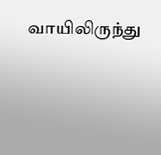வாயிலிருந்து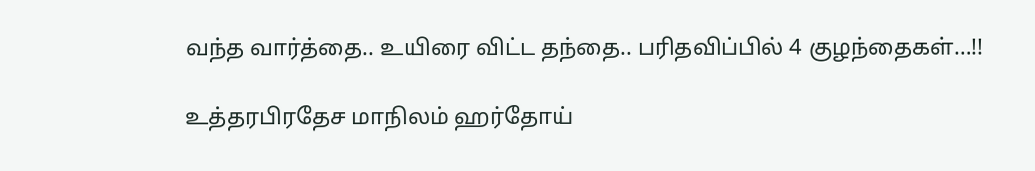வந்த வார்த்தை.. உயிரை விட்ட தந்தை.. பரிதவிப்பில் 4 குழந்தைகள்…!!

உத்தரபிரதேச மாநிலம் ஹர்தோய்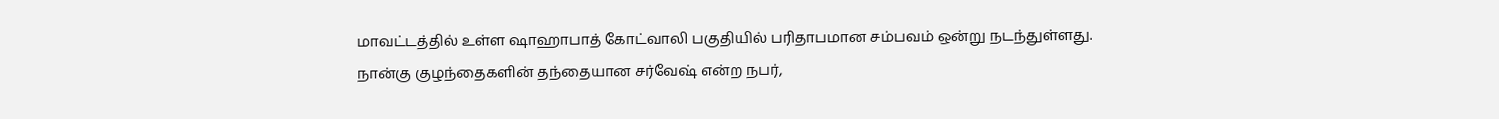மாவட்டத்தில் உள்ள ஷாஹாபாத் கோட்வாலி பகுதியில் பரிதாபமான சம்பவம் ஒன்று நடந்துள்ளது. நான்கு குழந்தைகளின் தந்தையான சர்வேஷ் என்ற நபர்,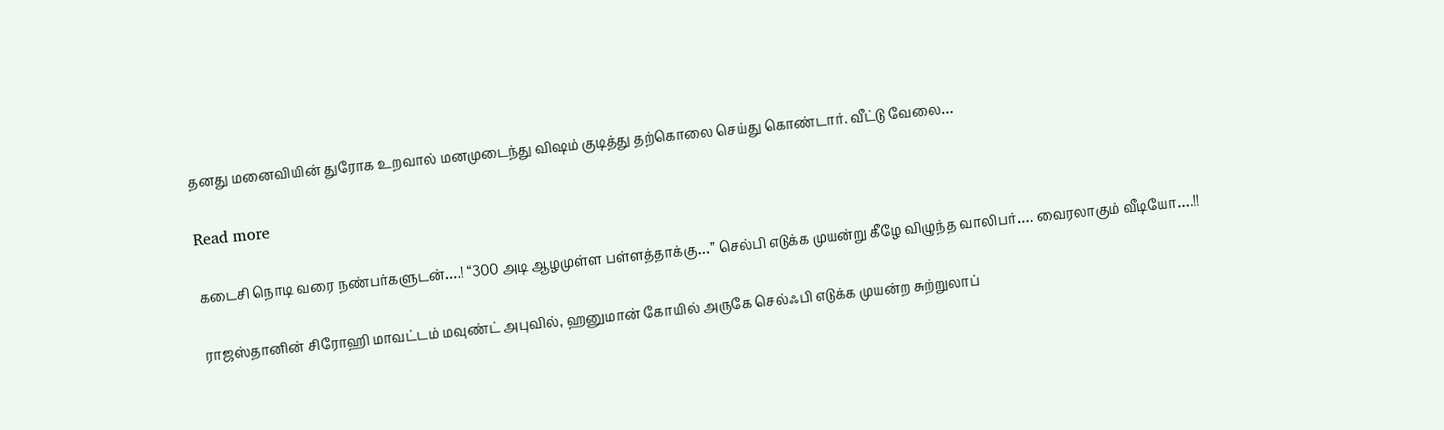தனது மனைவியின் துரோக உறவால் மனமுடைந்து விஷம் குடித்து தற்கொலை செய்து கொண்டார். வீட்டு வேலை…

Read more

கடைசி நொடி வரை நண்பர்களுடன்….! “300 அடி ஆழமுள்ள பள்ளத்தாக்கு…” செல்பி எடுக்க முயன்று கீழே விழுந்த வாலிபர்…. வைரலாகும் வீடியோ….!!

ராஜஸ்தானின் சிரோஹி மாவட்டம் மவுண்ட் அபுவில், ஹனுமான் கோயில் அருகே செல்ஃபி எடுக்க முயன்ற சுற்றுலாப்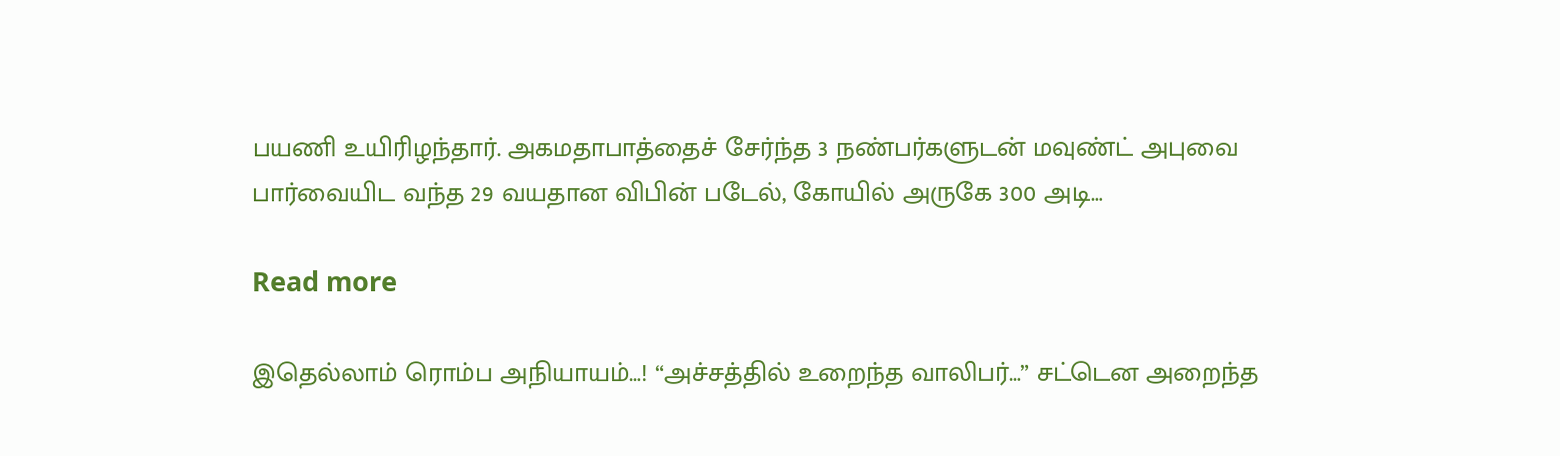பயணி உயிரிழந்தார். அகமதாபாத்தைச் சேர்ந்த 3 நண்பர்களுடன் மவுண்ட் அபுவை பார்வையிட வந்த 29 வயதான விபின் படேல், கோயில் அருகே 300 அடி…

Read more

இதெல்லாம் ரொம்ப அநியாயம்…! “அச்சத்தில் உறைந்த வாலிபர்…” சட்டென அறைந்த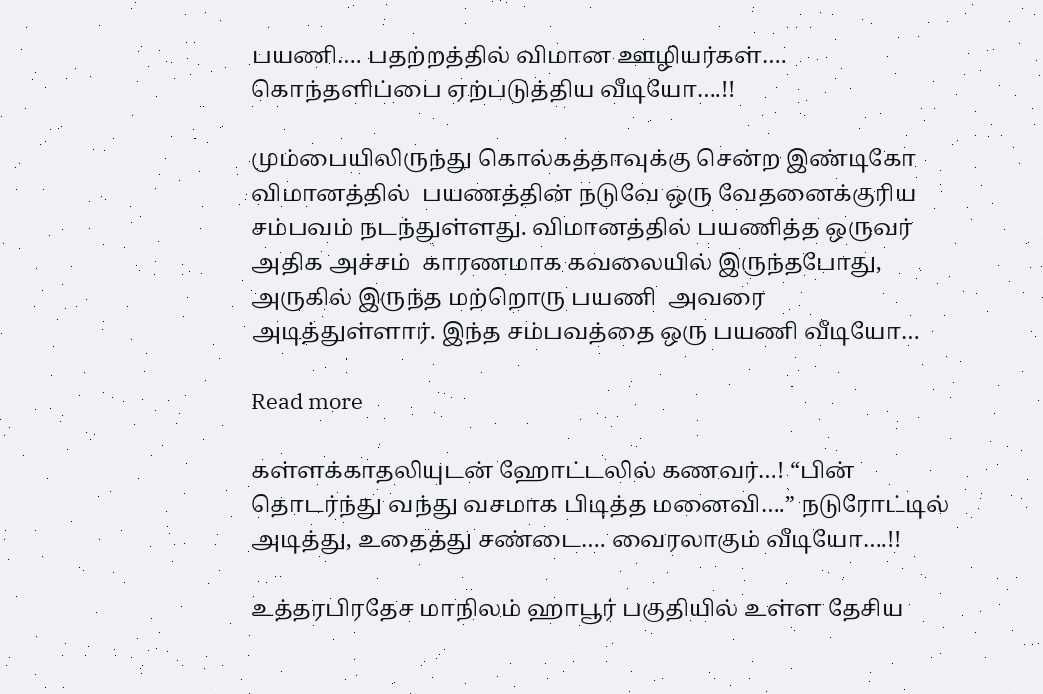பயணி…. பதற்றத்தில் விமான ஊழியர்கள்…. கொந்தளிப்பை ஏற்படுத்திய வீடியோ….!!

மும்பையிலிருந்து கொல்கத்தாவுக்கு சென்ற இண்டிகோ விமானத்தில்  பயணத்தின் நடுவே ஒரு வேதனைக்குரிய சம்பவம் நடந்துள்ளது. விமானத்தில் பயணித்த ஒருவர் அதிக அச்சம்  காரணமாக கவலையில் இருந்தபோது, அருகில் இருந்த மற்றொரு பயணி  அவரை அடித்துள்ளார். இந்த சம்பவத்தை ஒரு பயணி வீடியோ…

Read more

கள்ளக்காதலியுடன் ஹோட்டலில் கணவர்…! “பின் தொடர்ந்து வந்து வசமாக பிடித்த மனைவி….” நடுரோட்டில் அடித்து, உதைத்து சண்டை…. வைரலாகும் வீடியோ….!!

உத்தரபிரதேச மாநிலம் ஹாபூர் பகுதியில் உள்ள தேசிய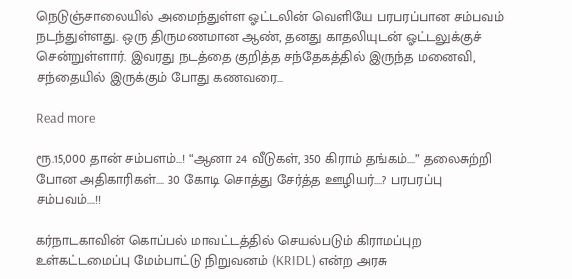நெடுஞ்சாலையில் அமைந்துள்ள ஓட்டலின் வெளியே பரபரப்பான சம்பவம் நடந்துள்ளது. ஒரு திருமணமான ஆண், தனது காதலியுடன் ஓட்டலுக்குச் சென்றுள்ளார். இவரது நடத்தை குறித்த சந்தேகத்தில் இருந்த மனைவி, சந்தையில் இருக்கும் போது கணவரை…

Read more

ரூ.15,000 தான் சம்பளம்…! “ஆனா 24 வீடுகள், 350 கிராம் தங்கம்….” தலைசுற்றி போன அதிகாரிகள்…. 30 கோடி சொத்து சேர்த்த ஊழியர்….? பரபரப்பு சம்பவம்….!!

கர்நாடகாவின் கொப்பல் மாவட்டத்தில் செயல்படும் கிராமப்புற உள்கட்டமைப்பு மேம்பாட்டு நிறுவனம் (KRIDL) என்ற அரசு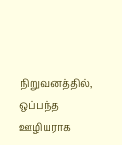நிறுவனத்தில், ஒப்பந்த ஊழியராக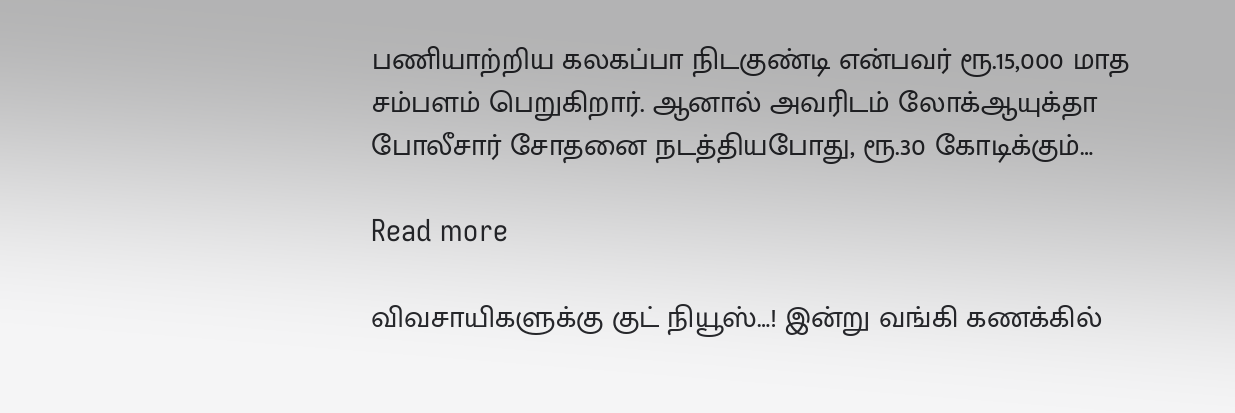பணியாற்றிய கலகப்பா நிடகுண்டி என்பவர் ரூ.15,000 மாத சம்பளம் பெறுகிறார். ஆனால் அவரிடம் லோக்ஆயுக்தா போலீசார் சோதனை நடத்தியபோது, ரூ.30 கோடிக்கும்…

Read more

விவசாயிகளுக்கு குட் நியூஸ்…! இன்று வங்கி கணக்கில்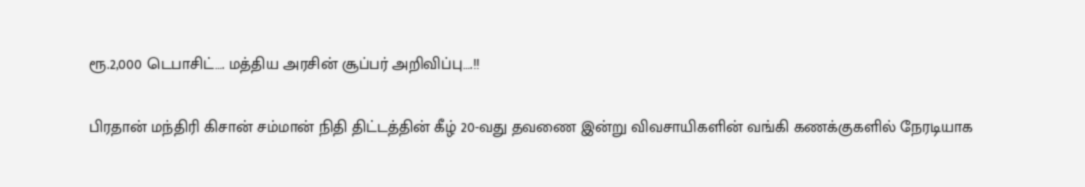ரூ.2,000 டெபாசிட்…. மத்திய அரசின் சூப்பர் அறிவிப்பு….!!

பிரதான் மந்திரி கிசான் சம்மான் நிதி திட்டத்தின் கீழ் 20-வது தவணை இன்று விவசாயிகளின் வங்கி கணக்குகளில் நேரடியாக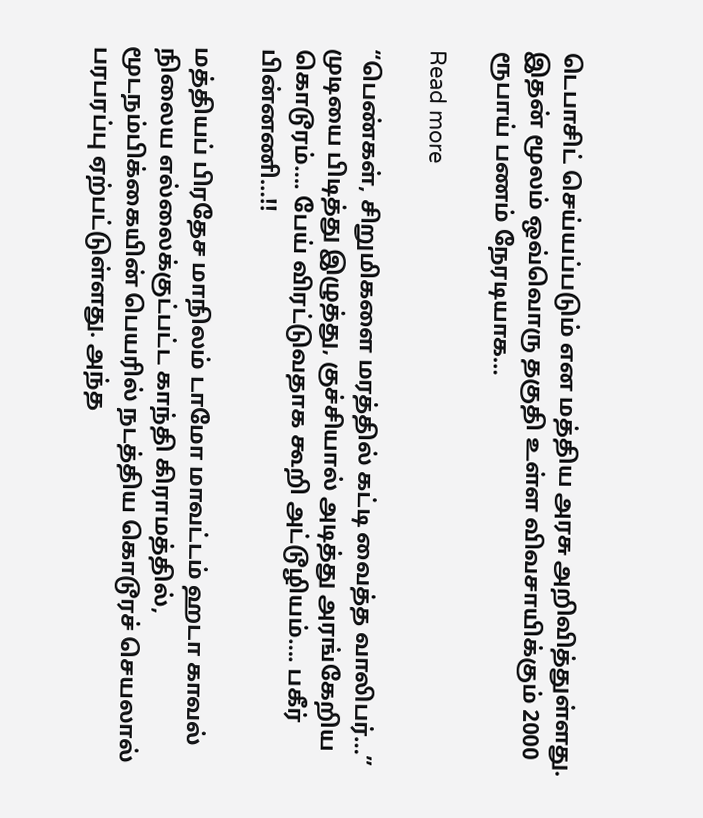டெபாசிட் செய்யப்படும் என மத்திய அரசு அறிவித்துள்ளது. இதன் மூலம் ஒவ்வொரு தகுதி உள்ள விவசாயிக்கும் 2000 ரூபாய் பணம் நேரடியாக…

Read more

“பெண்கள், சிறுமிகளை மரத்தில் கட்டி வைத்த வாலிபர்…” முடியை பிடித்து இழுத்து, குச்சியால் அடித்து அரங்கேறிய கொடூரம்…. பேய் விரட்டுவதாக கூறி அட்டூழியம்…. பகீர் பின்னணி…!!

மத்தியப் பிரதேச மாநிலம் டாமோ மாவட்டம் ஹடா காவல் நிலைய எல்லைக்குட்பட்ட காந்தி கிராமத்தில், மூடநம்பிக்கையின் பெயரில் நடத்திய கொடூரச் செயலால் பரபரப்பு ஏற்பட்டுள்ளது. அந்த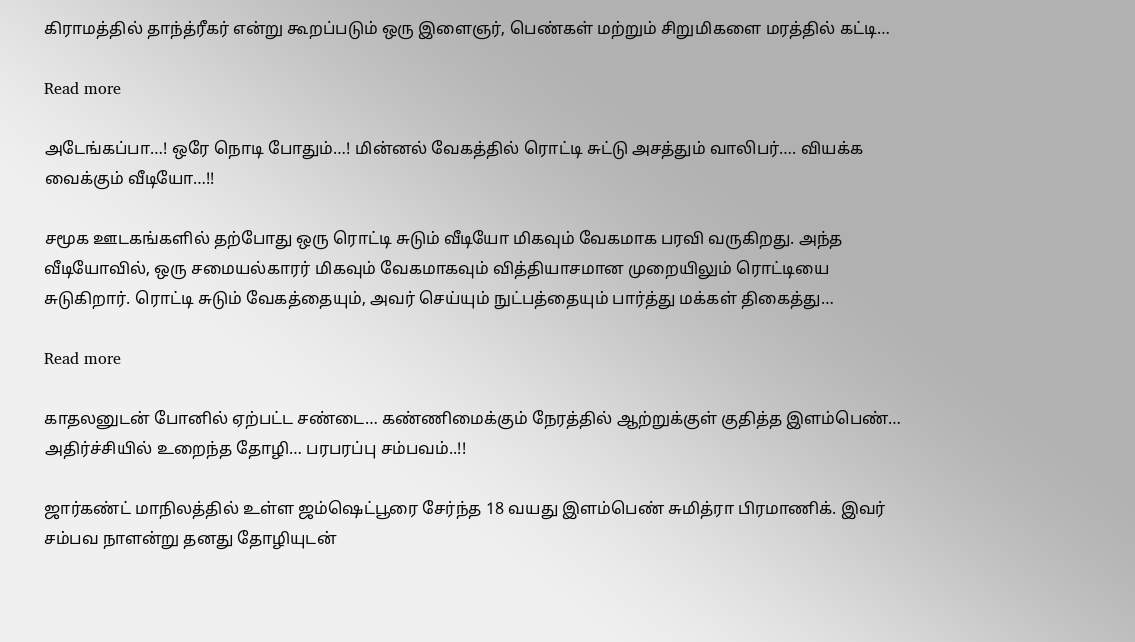கிராமத்தில் தாந்த்ரீகர் என்று கூறப்படும் ஒரு இளைஞர், பெண்கள் மற்றும் சிறுமிகளை மரத்தில் கட்டி…

Read more

அடேங்கப்பா…! ஒரே நொடி போதும்…! மின்னல் வேகத்தில் ரொட்டி சுட்டு அசத்தும் வாலிபர்…. வியக்க வைக்கும் வீடியோ…!!

சமூக ஊடகங்களில் தற்போது ஒரு ரொட்டி சுடும் வீடியோ மிகவும் வேகமாக பரவி வருகிறது. அந்த வீடியோவில், ஒரு சமையல்காரர் மிகவும் வேகமாகவும் வித்தியாசமான முறையிலும் ரொட்டியை சுடுகிறார். ரொட்டி சுடும் வேகத்தையும், அவர் செய்யும் நுட்பத்தையும் பார்த்து மக்கள் திகைத்து…

Read more

காதலனுடன் போனில் ஏற்பட்ட சண்டை… கண்ணிமைக்கும் நேரத்தில் ஆற்றுக்குள் குதித்த இளம்பெண்… அதிர்ச்சியில் உறைந்த தோழி… பரபரப்பு சம்பவம்..!!

ஜார்கண்ட் மாநிலத்தில் உள்ள ஜம்ஷெட்பூரை சேர்ந்த 18 வயது இளம்பெண் சுமித்ரா பிரமாணிக். இவர் சம்பவ நாளன்று தனது தோழியுடன்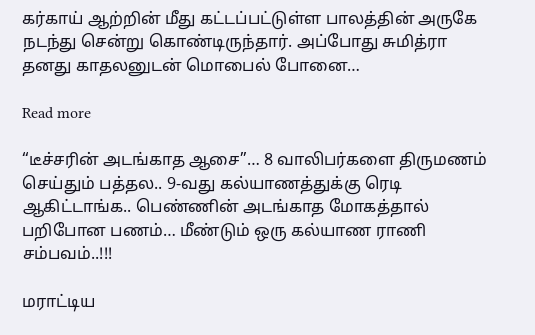கர்காய் ஆற்றின் மீது கட்டப்பட்டுள்ள பாலத்தின் அருகே நடந்து சென்று கொண்டிருந்தார். அப்போது சுமித்ரா தனது காதலனுடன் மொபைல் போனை…

Read more

“டீச்சரின் அடங்காத ஆசை”… 8 வாலிபர்களை திருமணம் செய்தும் பத்தல.. 9-வது கல்யாணத்துக்கு ரெடி ஆகிட்டாங்க.. பெண்ணின் அடங்காத மோகத்தால் பறிபோன பணம்… மீண்டும் ஒரு கல்யாண ராணி சம்பவம்..!!!

மராட்டிய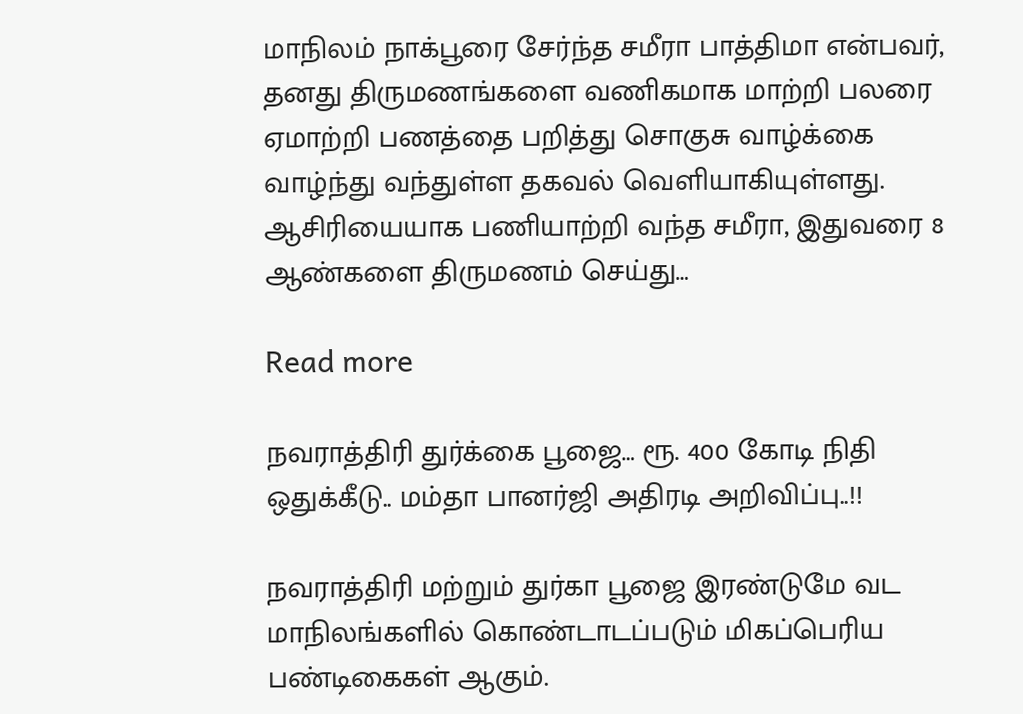மாநிலம் நாக்பூரை சேர்ந்த சமீரா பாத்திமா என்பவர், தனது திருமணங்களை வணிகமாக மாற்றி பலரை ஏமாற்றி பணத்தை பறித்து சொகுசு வாழ்க்கை வாழ்ந்து வந்துள்ள தகவல் வெளியாகியுள்ளது. ஆசிரியையாக பணியாற்றி வந்த சமீரா, இதுவரை 8 ஆண்களை திருமணம் செய்து…

Read more

நவராத்திரி துர்க்கை பூஜை… ரூ. 400 கோடி நிதி ஒதுக்கீடு.. மம்தா பானர்ஜி அதிரடி அறிவிப்பு..!!

நவராத்திரி மற்றும் துர்கா பூஜை இரண்டுமே வட மாநிலங்களில் கொண்டாடப்படும் மிகப்பெரிய பண்டிகைகள் ஆகும்.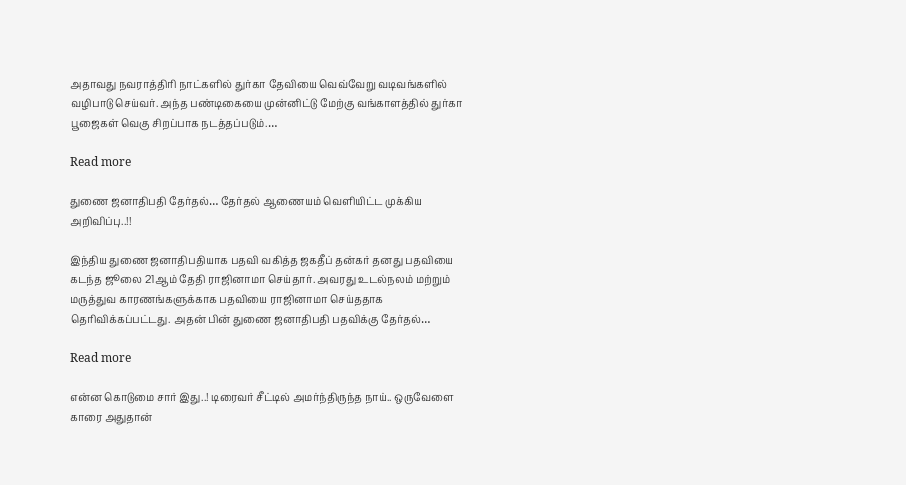அதாவது நவராத்திரி நாட்களில் துர்கா தேவியை வெவ்வேறு வடிவங்களில் வழிபாடு செய்வர். அந்த பண்டிகையை முன்னிட்டு மேற்கு வங்காளத்தில் துர்கா பூஜைகள் வெகு சிறப்பாக நடத்தப்படும்.…

Read more

துணை ஜனாதிபதி தேர்தல்… தேர்தல் ஆணையம் வெளியிட்ட முக்கிய அறிவிப்பு..!!

இந்திய துணை ஜனாதிபதியாக பதவி வகித்த ஜகதீப் தன்கர் தனது பதவியை கடந்த ஜூலை 21ஆம் தேதி ராஜினாமா செய்தார். அவரது உடல்நலம் மற்றும் மருத்துவ காரணங்களுக்காக பதவியை ராஜினாமா செய்ததாக தெரிவிக்கப்பட்டது. அதன் பின் துணை ஜனாதிபதி பதவிக்கு தேர்தல்…

Read more

என்ன கொடுமை சார் இது..! டிரைவர் சீட்டில் அமர்ந்திருந்த நாய்.. ஒருவேளை காரை அதுதான்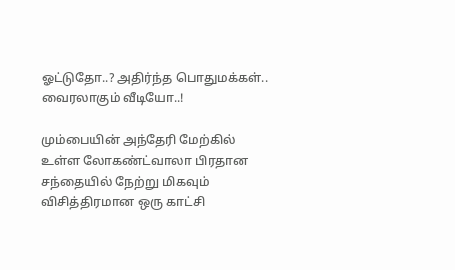ஓட்டுதோ..? அதிர்ந்த பொதுமக்கள்.. வைரலாகும் வீடியோ..!

மும்பையின் அந்தேரி மேற்கில் உள்ள லோகண்ட்வாலா பிரதான சந்தையில் நேற்று மிகவும் விசித்திரமான ஒரு காட்சி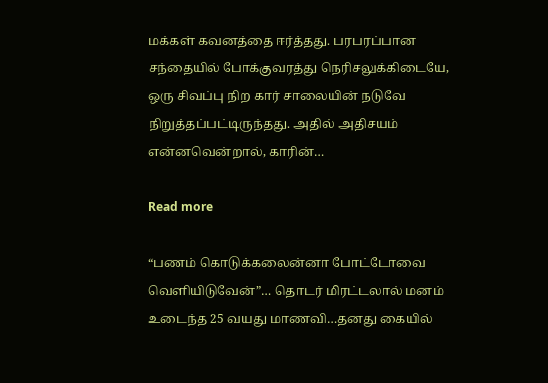மக்கள் கவனத்தை ஈர்த்தது. பரபரப்பான சந்தையில் போக்குவரத்து நெரிசலுக்கிடையே, ஒரு சிவப்பு நிற கார் சாலையின் நடுவே நிறுத்தப்பட்டிருந்தது. அதில் அதிசயம் என்னவென்றால், காரின்…

Read more

“பணம் கொடுக்கலைன்னா போட்டோவை வெளியிடுவேன்”… தொடர் மிரட்டலால் மனம் உடைந்த 25 வயது மாணவி…தனது கையில்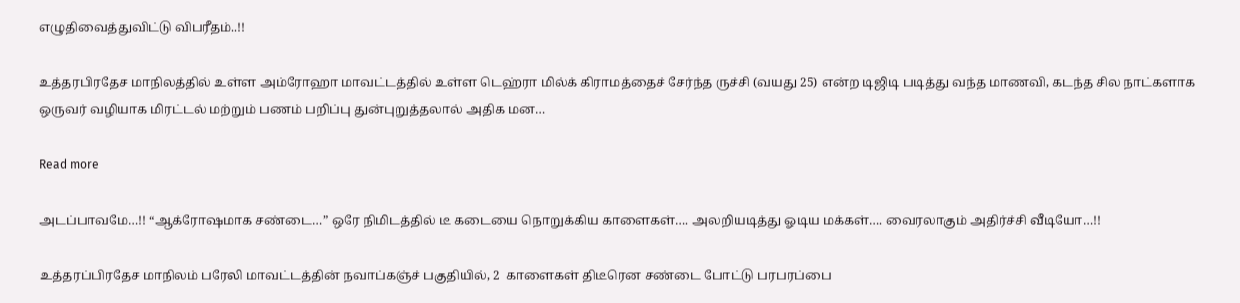எழுதிவைத்துவிட்டு விபரீதம்..!!

உத்தரபிரதேச மாநிலத்தில் உள்ள அம்ரோஹா மாவட்டத்தில் உள்ள டெஹ்ரா மில்க் கிராமத்தைச் சேர்ந்த ருச்சி (வயது 25) என்ற டிஜிடி படித்து வந்த மாணவி, கடந்த சில நாட்களாக ஒருவர் வழியாக மிரட்டல் மற்றும் பணம் பறிப்பு துன்புறுத்தலால் அதிக மன…

Read more

அடப்பாவமே…!! “ஆக்ரோஷமாக சண்டை…” ஒரே நிமிடத்தில் டீ கடையை நொறுக்கிய காளைகள்…. அலறியடித்து ஓடிய மக்கள்…. வைரலாகும் அதிர்ச்சி வீடியோ…!!

உத்தரப்பிரதேச மாநிலம் பரேலி மாவட்டத்தின் நவாப்கஞ்ச் பகுதியில், 2  காளைகள் திடீரென சண்டை போட்டு பரபரப்பை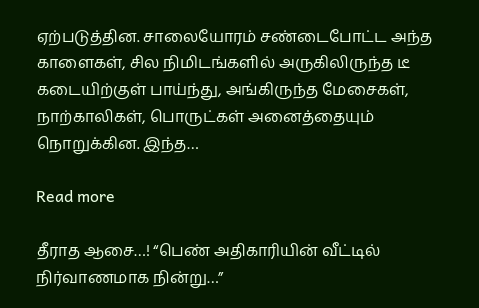ஏற்படுத்தின. சாலையோரம் சண்டைபோட்ட அந்த காளைகள், சில நிமிடங்களில் அருகிலிருந்த டீ கடையிற்குள் பாய்ந்து, அங்கிருந்த மேசைகள், நாற்காலிகள், பொருட்கள் அனைத்தையும் நொறுக்கின. இந்த…

Read more

தீராத ஆசை…! “பெண் அதிகாரியின் வீட்டில் நிர்வாணமாக நின்று…”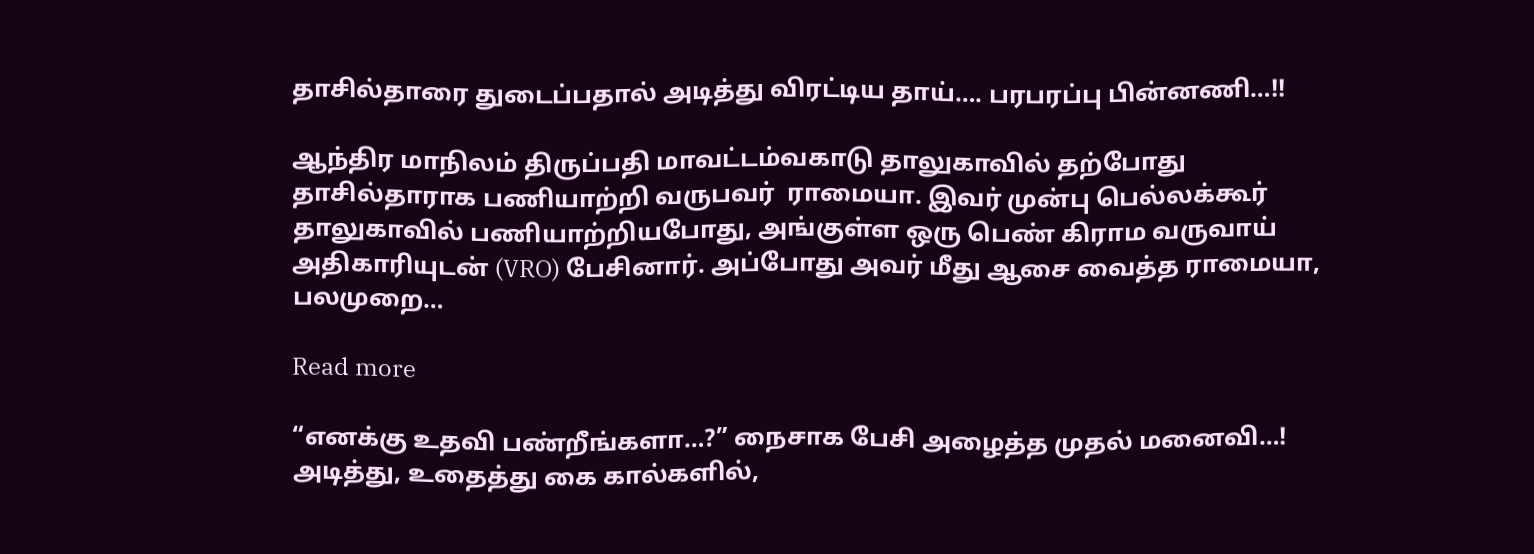தாசில்தாரை துடைப்பதால் அடித்து விரட்டிய தாய்…. பரபரப்பு பின்னணி…!!

ஆந்திர மாநிலம் திருப்பதி மாவட்டம்வகாடு தாலுகாவில் தற்போது தாசில்தாராக பணியாற்றி வருபவர்  ராமையா. இவர் முன்பு பெல்லக்கூர் தாலுகாவில் பணியாற்றியபோது, அங்குள்ள ஒரு பெண் கிராம வருவாய் அதிகாரியுடன் (VRO) பேசினார். அப்போது அவர் மீது ஆசை வைத்த ராமையா, பலமுறை…

Read more

“எனக்கு உதவி பண்றீங்களா…?” நைசாக பேசி அழைத்த முதல் மனைவி…! அடித்து, உதைத்து கை கால்களில்,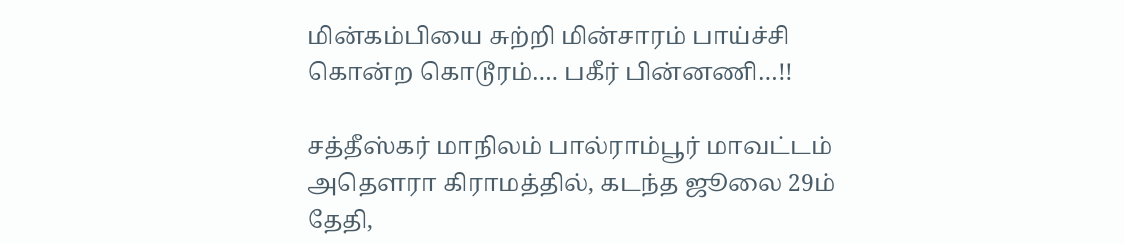மின்கம்பியை சுற்றி மின்சாரம் பாய்ச்சி கொன்ற கொடூரம்…. பகீர் பின்னணி…!!

சத்தீஸ்கர் மாநிலம் பால்ராம்பூர் மாவட்டம் அதௌரா கிராமத்தில், கடந்த ஜூலை 29ம் தேதி,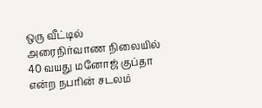ஒரு வீட்டில் அரைநிர்வாண நிலையில் 40 வயது மனோஜ் குப்தா என்ற நபரின் சடலம்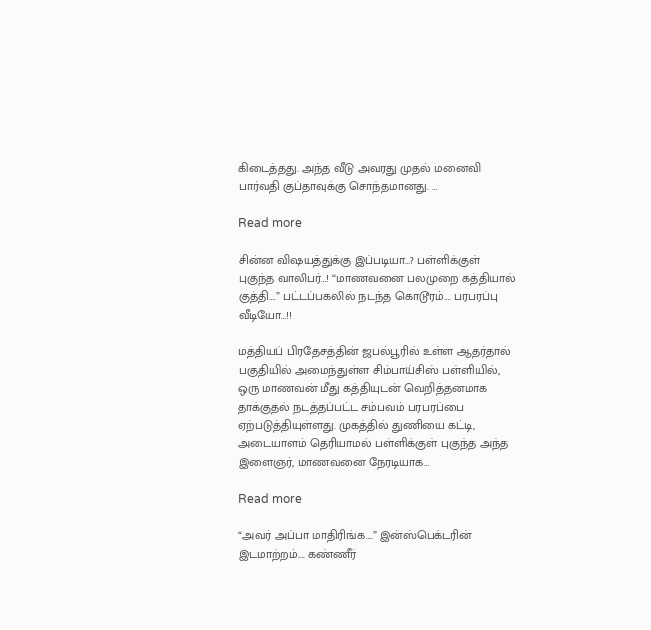கிடைத்தது. அந்த வீடு அவரது முதல் மனைவி பார்வதி குப்தாவுக்கு சொந்தமானது. …

Read more

சின்ன விஷயத்துக்கு இப்படியா…? பள்ளிக்குள் புகுந்த வாலிபர்…! “மாணவனை பலமுறை கத்தியால் குத்தி….” பட்டப்பகலில் நடந்த கொடூரம்…. பரபரப்பு வீடியோ…!!

மத்தியப் பிரதேசத்தின் ஜபல்பூரில் உள்ள ஆதர்தால் பகுதியில் அமைந்துள்ள சிம்பாய்சிஸ் பள்ளியில், ஒரு மாணவன் மீது கத்தியுடன் வெறித்தனமாக தாக்குதல் நடத்தப்பட்ட சம்பவம் பரபரப்பை ஏற்படுத்தியுள்ளது. முகத்தில் துணியை கட்டி, அடையாளம் தெரியாமல் பள்ளிக்குள் புகுந்த அந்த இளைஞர், மாணவனை நேரடியாக…

Read more

“அவர் அப்பா மாதிரிங்க….” இன்ஸ்பெக்டரின் இடமாற்றம்…. கண்ணீர்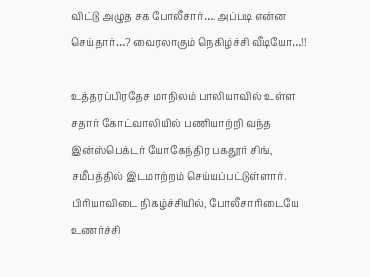விட்டு அழுத சக போலீசார்…. அப்படி என்ன செய்தார்…? வைரலாகும் நெகிழ்ச்சி வீடியோ…!!

உத்தரப்பிரதேச மாநிலம் பாலியாவில் உள்ள சதார் கோட்வாலியில் பணியாற்றி வந்த இன்ஸ்பெக்டர் யோகேந்திர பகதூர் சிங், சமீபத்தில் இடமாற்றம் செய்யப்பட்டுள்ளார். பிரியாவிடை நிகழ்ச்சியில், போலீசாரிடையே உணர்ச்சி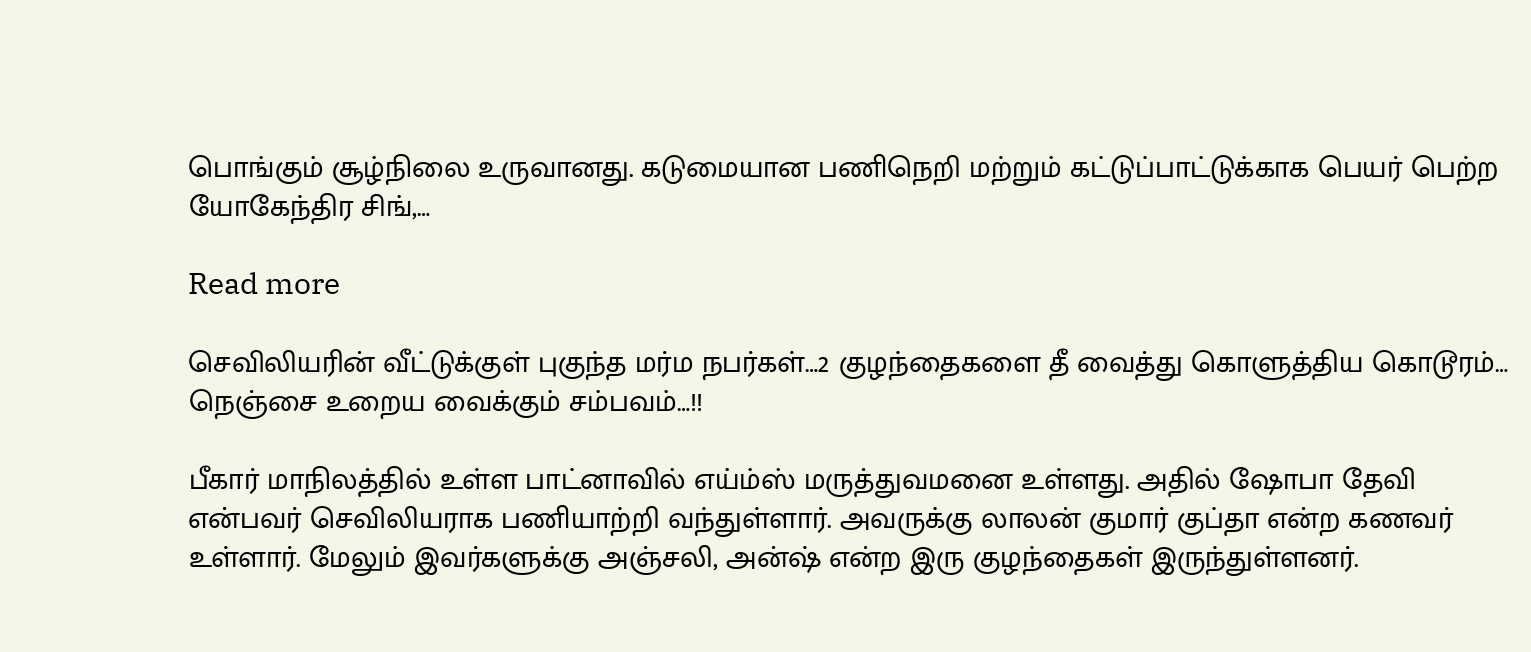பொங்கும் சூழ்நிலை உருவானது. கடுமையான பணிநெறி மற்றும் கட்டுப்பாட்டுக்காக பெயர் பெற்ற யோகேந்திர சிங்,…

Read more

செவிலியரின் வீட்டுக்குள் புகுந்த மர்ம நபர்கள்…2 குழந்தைகளை தீ வைத்து கொளுத்திய கொடூரம்… நெஞ்சை உறைய வைக்கும் சம்பவம்…!!

பீகார் மாநிலத்தில் உள்ள பாட்னாவில் எய்ம்ஸ் மருத்துவமனை உள்ளது. அதில் ஷோபா தேவி என்பவர் செவிலியராக பணியாற்றி வந்துள்ளார். அவருக்கு லாலன் குமார் குப்தா என்ற கணவர் உள்ளார். மேலும் இவர்களுக்கு அஞ்சலி, அன்ஷ் என்ற இரு குழந்தைகள் இருந்துள்ளனர்.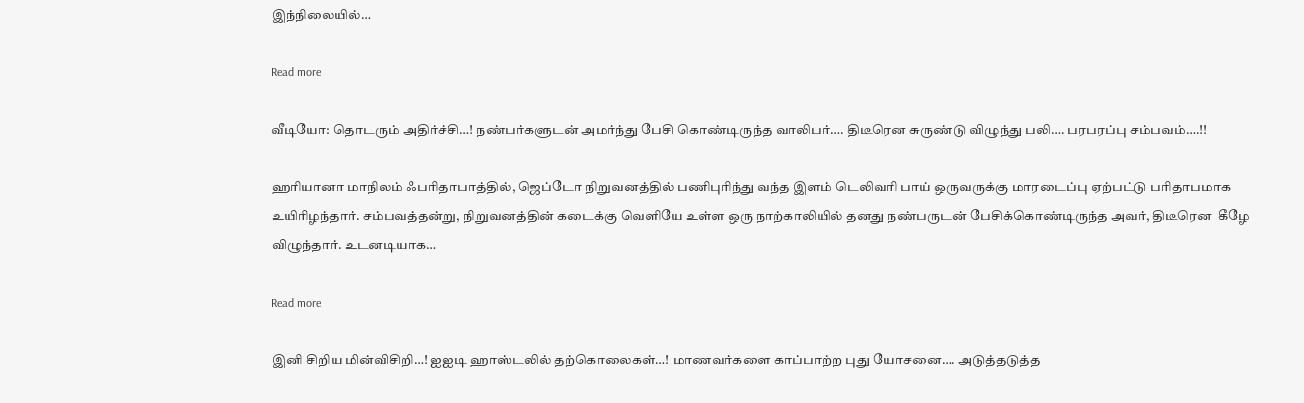இந்நிலையில்…

Read more

வீடியோ: தொடரும் அதிர்ச்சி…! நண்பர்களுடன் அமர்ந்து பேசி கொண்டிருந்த வாலிபர்…. திடீரென சுருண்டு விழுந்து பலி…. பரபரப்பு சம்பவம்….!!

ஹரியானா மாநிலம் ஃபரிதாபாத்தில், ஜெப்டோ நிறுவனத்தில் பணிபுரிந்து வந்த இளம் டெலிவரி பாய் ஒருவருக்கு மாரடைப்பு ஏற்பட்டு பரிதாபமாக உயிரிழந்தார். சம்பவத்தன்று, நிறுவனத்தின் கடைக்கு வெளியே உள்ள ஒரு நாற்காலியில் தனது நண்பருடன் பேசிக்கொண்டிருந்த அவர், திடீரென  கீழே விழுந்தார். உடனடியாக…

Read more

இனி சிறிய மின்விசிறி…! ஐஐடி ஹாஸ்டலில் தற்கொலைகள்…! மாணவர்களை காப்பாற்ற புது யோசனை…. அடுத்தடுத்த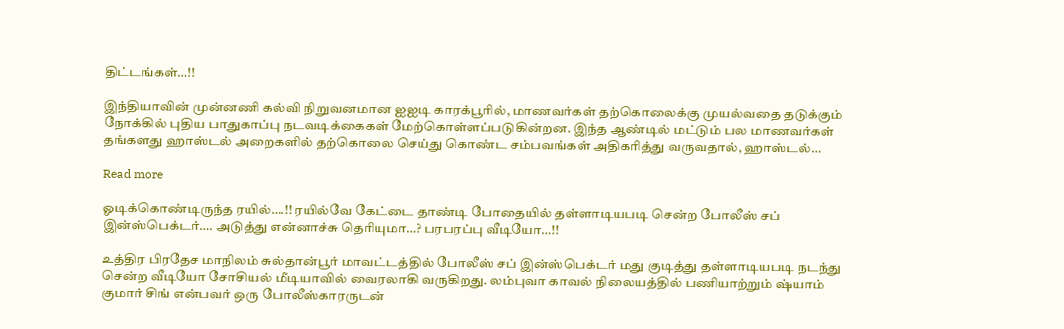திட்டங்கள்…!!

இந்தியாவின் முன்னணி கல்வி நிறுவனமான ஐஐடி காரக்பூரில், மாணவர்கள் தற்கொலைக்கு முயல்வதை தடுக்கும் நோக்கில் புதிய பாதுகாப்பு நடவடிக்கைகள் மேற்கொள்ளப்படுகின்றன. இந்த ஆண்டில் மட்டும் பல மாணவர்கள் தங்களது ஹாஸ்டல் அறைகளில் தற்கொலை செய்து கொண்ட சம்பவங்கள் அதிகரித்து வருவதால், ஹாஸ்டல்…

Read more

ஓடிக்கொண்டிருந்த ரயில்….!! ரயில்வே கேட்டை தாண்டி போதையில் தள்ளாடியபடி சென்ற போலீஸ் சப் இன்ஸ்பெக்டர்…. அடுத்து என்னாச்சு தெரியுமா…? பரபரப்பு வீடியோ…!!

உத்திர பிரதேச மாநிலம் சுல்தான்பூர் மாவட்டத்தில் போலீஸ் சப் இன்ஸ்பெக்டர் மது குடித்து தள்ளாடியபடி நடந்து சென்ற வீடியோ சோசியல் மீடியாவில் வைரலாகி வருகிறது. லம்புவா காவல் நிலையத்தில் பணியாற்றும் ஷ்யாம் குமார் சிங் என்பவர் ஒரு போலீஸ்காரருடன்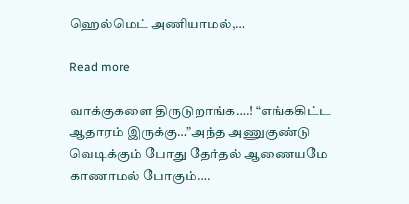ஹெல்மெட் அணியாமல்,…

Read more

வாக்குகளை திருடுறாங்க….! “எங்ககிட்ட ஆதாரம் இருக்கு…”அந்த அணுகுண்டு வெடிக்கும் போது தேர்தல் ஆணையமே காணாமல் போகும்….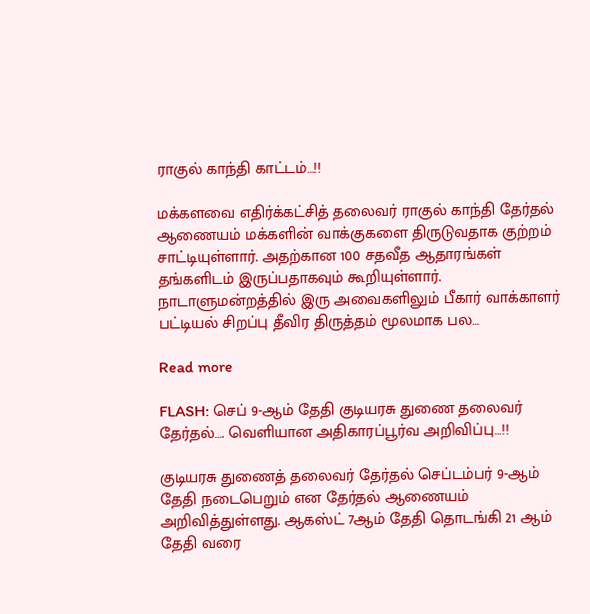ராகுல் காந்தி காட்டம்…!!

மக்களவை எதிர்க்கட்சித் தலைவர் ராகுல் காந்தி தேர்தல் ஆணையம் மக்களின் வாக்குகளை திருடுவதாக குற்றம் சாட்டியுள்ளார். அதற்கான 100 சதவீத ஆதாரங்கள் தங்களிடம் இருப்பதாகவும் கூறியுள்ளார். நாடாளுமன்றத்தில் இரு அவைகளிலும் பீகார் வாக்காளர் பட்டியல் சிறப்பு தீவிர திருத்தம் மூலமாக பல…

Read more

FLASH: செப் 9-ஆம் தேதி குடியரசு துணை தலைவர் தேர்தல்…. வெளியான அதிகாரப்பூர்வ அறிவிப்பு…!!

குடியரசு துணைத் தலைவர் தேர்தல் செப்டம்பர் 9-ஆம் தேதி நடைபெறும் என தேர்தல் ஆணையம் அறிவித்துள்ளது. ஆகஸ்ட் 7ஆம் தேதி தொடங்கி 21 ஆம் தேதி வரை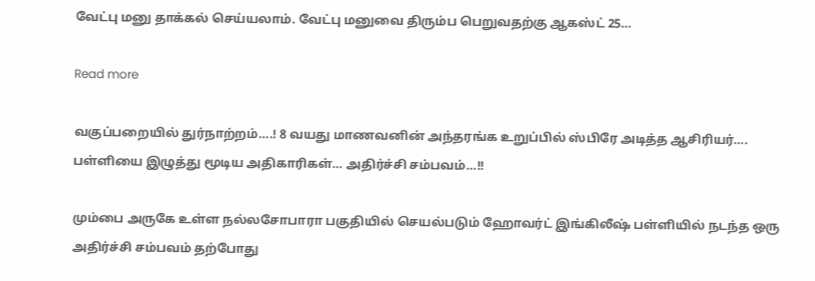வேட்பு மனு தாக்கல் செய்யலாம். வேட்பு மனுவை திரும்ப பெறுவதற்கு ஆகஸ்ட் 25…

Read more

வகுப்பறையில் துர்நாற்றம்….! 8 வயது மாணவனின் அந்தரங்க உறுப்பில் ஸ்பிரே அடித்த ஆசிரியர்…. பள்ளியை இழுத்து மூடிய அதிகாரிகள்… அதிர்ச்சி சம்பவம்…!!

மும்பை அருகே உள்ள நல்லசோபாரா பகுதியில் செயல்படும் ஹோவர்ட் இங்கிலீஷ் பள்ளியில் நடந்த ஒரு அதிர்ச்சி சம்பவம் தற்போது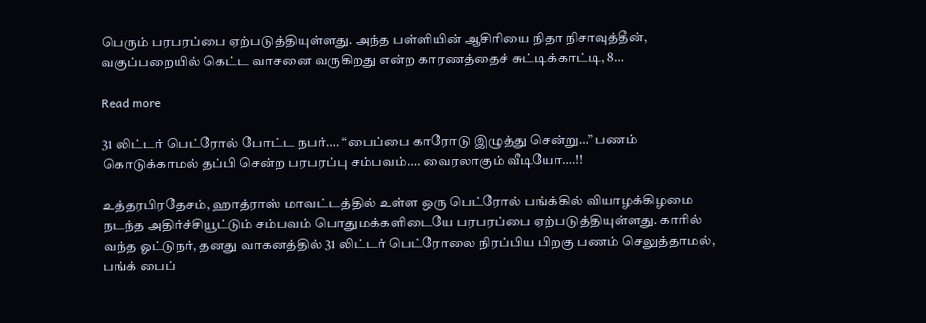பெரும் பரபரப்பை ஏற்படுத்தியுள்ளது. அந்த பள்ளியின் ஆசிரியை நிதா நிசாவுத்தீன், வகுப்பறையில் கெட்ட வாசனை வருகிறது என்ற காரணத்தைச் சுட்டிக்காட்டி, 8…

Read more

31 லிட்டர் பெட்ரோல் போட்ட நபர்…. “பைப்பை காரோடு இழுத்து சென்று…” பணம் கொடுக்காமல் தப்பி சென்ற பரபரப்பு சம்பவம்…. வைரலாகும் வீடியோ….!!

உத்தரபிரதேசம், ஹாத்ராஸ் மாவட்டத்தில் உள்ள ஒரு பெட்ரோல் பங்க்கில் வியாழக்கிழமை நடந்த அதிர்ச்சியூட்டும் சம்பவம் பொதுமக்களிடையே பரபரப்பை ஏற்படுத்தியுள்ளது. காரில் வந்த ஓட்டுநர், தனது வாகனத்தில் 31 லிட்டர் பெட்ரோலை நிரப்பிய பிறகு பணம் செலுத்தாமல், பங்க் பைப்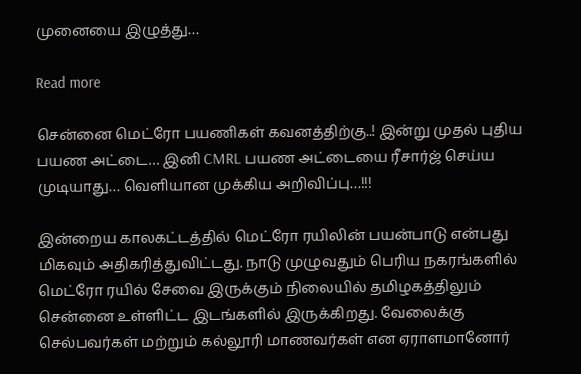முனையை இழுத்து…

Read more

சென்னை மெட்ரோ பயணிகள் கவனத்திற்கு..! இன்று முதல் புதிய பயண அட்டை… இனி CMRL பயண அட்டையை ரீசார்ஜ் செய்ய முடியாது… வெளியான முக்கிய அறிவிப்பு…!!!

இன்றைய காலகட்டத்தில் மெட்ரோ ரயிலின் பயன்பாடு என்பது மிகவும் அதிகரித்துவிட்டது. நாடு முழுவதும் பெரிய நகரங்களில் மெட்ரோ ரயில் சேவை இருக்கும் நிலையில் தமிழகத்திலும் சென்னை உள்ளிட்ட இடங்களில் இருக்கிறது. வேலைக்கு செல்பவர்கள் மற்றும் கல்லூரி மாணவர்கள் என ஏராளமானோர்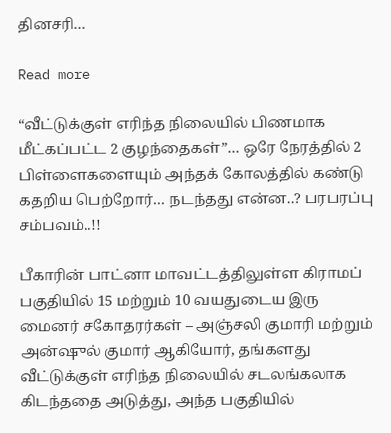தினசரி…

Read more

“வீட்டுக்குள் எரிந்த நிலையில் பிணமாக மீட்கப்பட்ட 2 குழந்தைகள்”… ஒரே நேரத்தில் 2 பிள்ளைகளையும் அந்தக் கோலத்தில் கண்டு கதறிய பெற்றோர்… நடந்தது என்ன..? பரபரப்பு சம்பவம்..!!

பீகாரின் பாட்னா மாவட்டத்திலுள்ள கிராமப் பகுதியில் 15 மற்றும் 10 வயதுடைய இரு மைனர் சகோதரர்கள் – அஞ்சலி குமாரி மற்றும் அன்ஷுல் குமார் ஆகியோர், தங்களது வீட்டுக்குள் எரிந்த நிலையில் சடலங்கலாக கிடந்ததை அடுத்து, அந்த பகுதியில்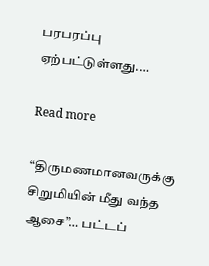பரபரப்பு ஏற்பட்டுள்ளது.…

Read more

“திருமணமானவருக்கு சிறுமியின் மீது வந்த ஆசை”… பட்டப்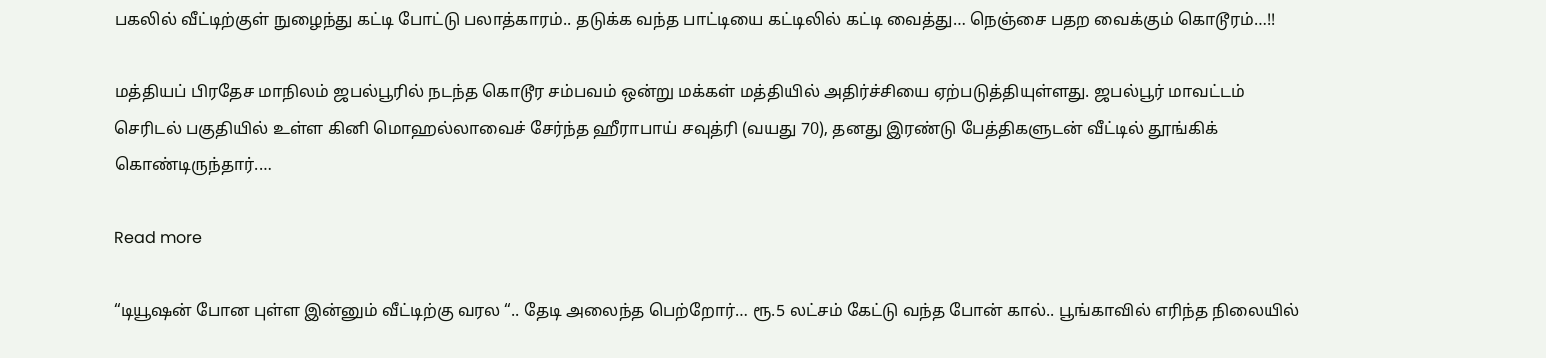பகலில் வீட்டிற்குள் நுழைந்து கட்டி போட்டு பலாத்காரம்.. தடுக்க வந்த பாட்டியை கட்டிலில் கட்டி வைத்து… நெஞ்சை பதற வைக்கும் கொடூரம்…!!

மத்தியப் பிரதேச மாநிலம் ஜபல்பூரில் நடந்த கொடூர சம்பவம் ஒன்று மக்கள் மத்தியில் அதிர்ச்சியை ஏற்படுத்தியுள்ளது. ஜபல்பூர் மாவட்டம் செரிடல் பகுதியில் உள்ள கினி மொஹல்லாவைச் சேர்ந்த ஹீராபாய் சவுத்ரி (வயது 70), தனது இரண்டு பேத்திகளுடன் வீட்டில் தூங்கிக் கொண்டிருந்தார்.…

Read more

“டியூஷன் போன புள்ள இன்னும் வீட்டிற்கு வரல “.. தேடி அலைந்த பெற்றோர்… ரூ.5 லட்சம் கேட்டு வந்த போன் கால்.. பூங்காவில் எரிந்த நிலையில்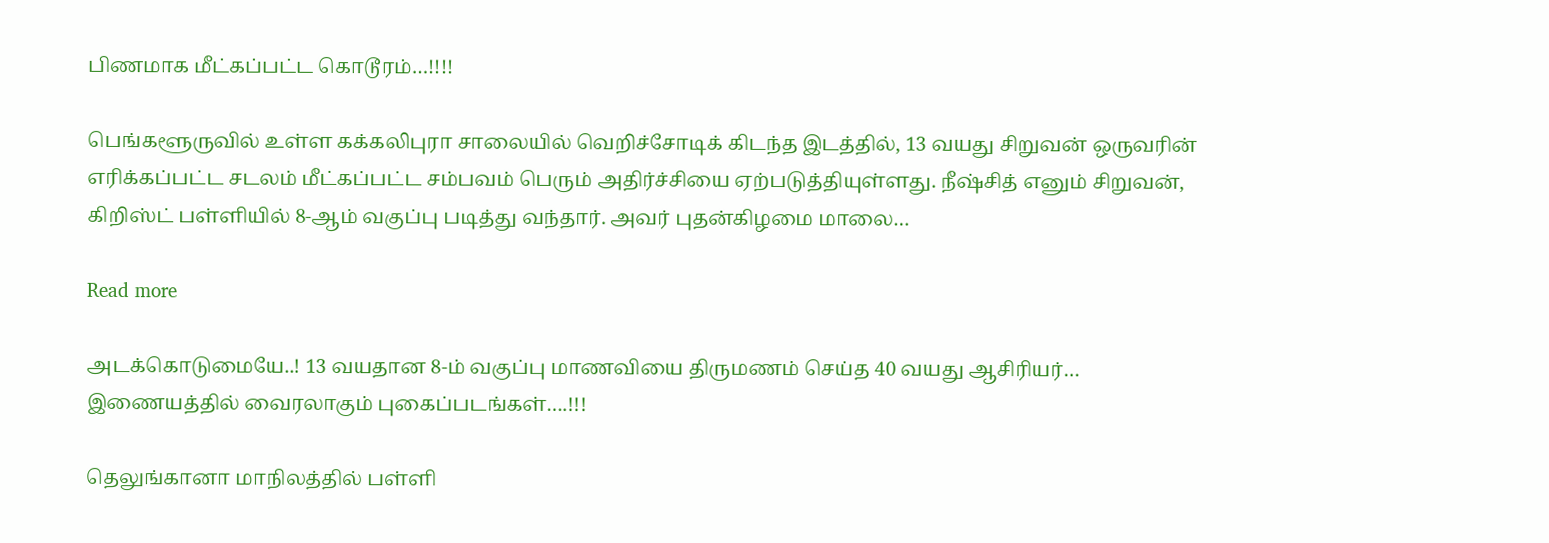பிணமாக மீட்கப்பட்ட கொடூரம்…!!!!

பெங்களூருவில் உள்ள கக்கலிபுரா சாலையில் வெறிச்சோடிக் கிடந்த இடத்தில், 13 வயது சிறுவன் ஒருவரின் எரிக்கப்பட்ட சடலம் மீட்கப்பட்ட சம்பவம் பெரும் அதிர்ச்சியை ஏற்படுத்தியுள்ளது. நீஷ்சித் எனும் சிறுவன், கிறிஸ்ட் பள்ளியில் 8-ஆம் வகுப்பு படித்து வந்தார். அவர் புதன்கிழமை மாலை…

Read more

அடக்கொடுமையே..! 13 வயதான 8-ம் வகுப்பு மாணவியை திருமணம் செய்த 40 வயது ஆசிரியர்… இணையத்தில் வைரலாகும் புகைப்படங்கள்….!!!

தெலுங்கானா மாநிலத்தில் பள்ளி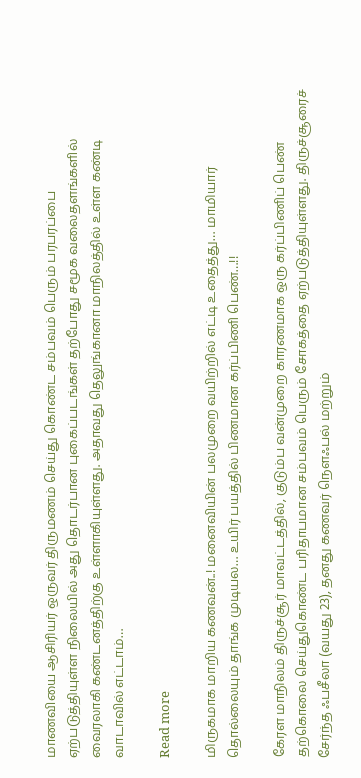மாணவியை ஆசிரியர் ஒருவர் திருமணம் செய்து கொண்ட சம்பவம் பெரும் பரபரப்பை ஏற்படுத்தியுள்ள நிலையில் அது தொடர்பான புகைப்படங்கள் தற்போது சமூக வலைதளங்களில் வைரலாகி கண்டனத்திற்கு உள்ளாகியுள்ளது. அதாவது தெலுங்கானா மாநிலத்தில் உள்ள கண்டி வாடாவில் எட்டாம்…

Read more

மிருகமாக மாறிய கணவன்..! மனைவியின் பலமுறை வயிற்றில் எட்டி உதைத்து… மாமியார் தொல்லையும் தாங்க முடியல… உயிர் பயத்தில் பிணமான கர்ப்பிணி பெண்…!!

கேரள மாநிலம் திருச்சூர் மாவட்டத்தில், குடும்ப வன்முறை காரணமாக ஒரு கர்ப்பிணிப் பெண் தற்கொலை செய்துகொண்ட பரிதாபமான சம்பவம் பெரும் சோகத்தை ஏற்படுத்தியுள்ளது. திருச்சூரைச் சேர்ந்த ஃபசீலா (வயது 23), தனது கணவர் நௌஃபல் மற்றும்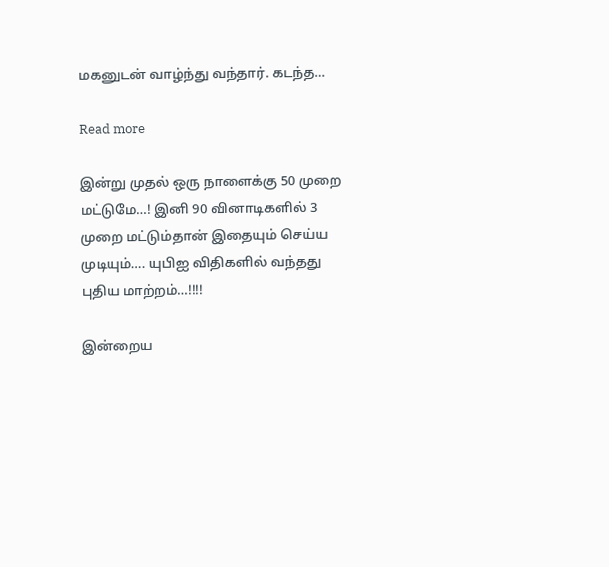மகனுடன் வாழ்ந்து வந்தார். கடந்த…

Read more

இன்று முதல் ஒரு நாளைக்கு 50 முறை மட்டுமே…! இனி 90 வினாடிகளில் 3 முறை மட்டும்தான் இதையும் செய்ய முடியும்…. யுபிஐ விதிகளில் வந்தது புதிய மாற்றம்…!!!!

இன்றைய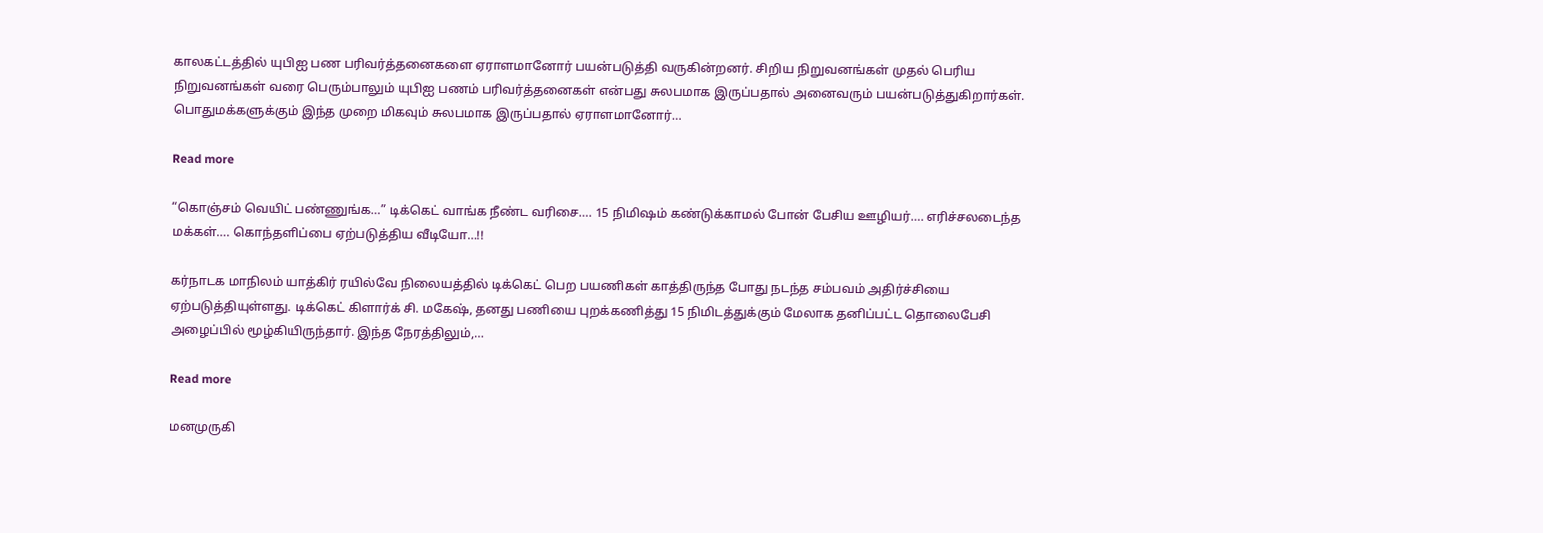காலகட்டத்தில் யுபிஐ பண பரிவர்த்தனைகளை ஏராளமானோர் பயன்படுத்தி வருகின்றனர். சிறிய நிறுவனங்கள் முதல் பெரிய நிறுவனங்கள் வரை பெரும்பாலும் யுபிஐ பணம் பரிவர்த்தனைகள் என்பது சுலபமாக இருப்பதால் அனைவரும் பயன்படுத்துகிறார்கள். பொதுமக்களுக்கும் இந்த முறை மிகவும் சுலபமாக இருப்பதால் ஏராளமானோர்…

Read more

“கொஞ்சம் வெயிட் பண்ணுங்க…” டிக்கெட் வாங்க நீண்ட வரிசை…. 15 நிமிஷம் கண்டுக்காமல் போன் பேசிய ஊழியர்…. எரிச்சலடைந்த மக்கள்…. கொந்தளிப்பை ஏற்படுத்திய வீடியோ…!!

கர்நாடக மாநிலம் யாத்கிர் ரயில்வே நிலையத்தில் டிக்கெட் பெற பயணிகள் காத்திருந்த போது நடந்த சம்பவம் அதிர்ச்சியை ஏற்படுத்தியுள்ளது. டிக்கெட் கிளார்க் சி. மகேஷ், தனது பணியை புறக்கணித்து 15 நிமிடத்துக்கும் மேலாக தனிப்பட்ட தொலைபேசி அழைப்பில் மூழ்கியிருந்தார். இந்த நேரத்திலும்,…

Read more

மனமுருகி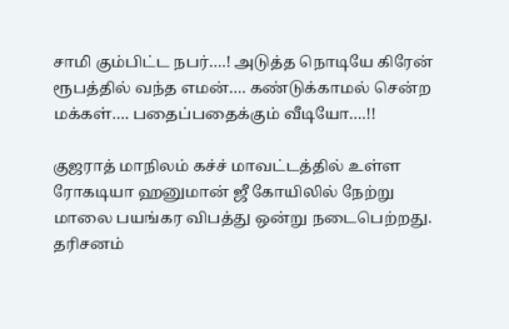சாமி கும்பிட்ட நபர்….! அடுத்த நொடியே கிரேன் ரூபத்தில் வந்த எமன்…. கண்டுக்காமல் சென்ற மக்கள்…. பதைப்பதைக்கும் வீடியோ….!!

குஜராத் மாநிலம் கச்ச் மாவட்டத்தில் உள்ள ரோகடியா ஹனுமான் ஜீ கோயிலில் நேற்று மாலை பயங்கர விபத்து ஒன்று நடைபெற்றது. தரிசனம்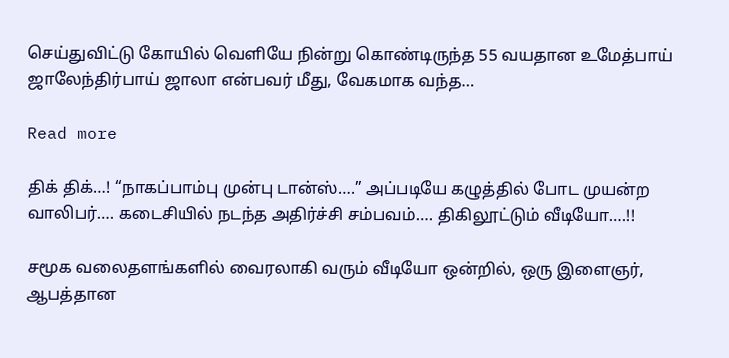செய்துவிட்டு கோயில் வெளியே நின்று கொண்டிருந்த 55 வயதான உமேத்பாய் ஜாலேந்திர்பாய் ஜாலா என்பவர் மீது, வேகமாக வந்த…

Read more

திக் திக்…! “நாகப்பாம்பு முன்பு டான்ஸ்….” அப்படியே கழுத்தில் போட முயன்ற வாலிபர்…. கடைசியில் நடந்த அதிர்ச்சி சம்பவம்…. திகிலூட்டும் வீடியோ….!!

சமூக வலைதளங்களில் வைரலாகி வரும் வீடியோ ஒன்றில், ஒரு இளைஞர், ஆபத்தான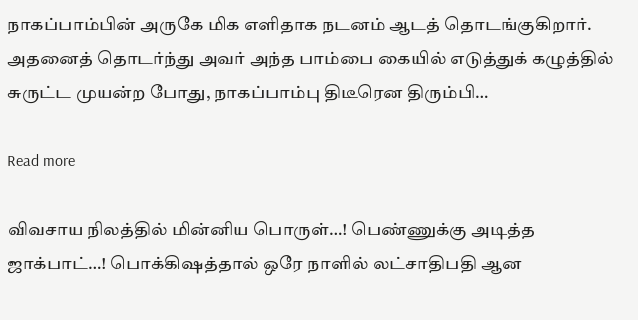நாகப்பாம்பின் அருகே மிக எளிதாக நடனம் ஆடத் தொடங்குகிறார். அதனைத் தொடர்ந்து அவர் அந்த பாம்பை கையில் எடுத்துக் கழுத்தில் சுருட்ட முயன்ற போது, நாகப்பாம்பு திடீரென திரும்பி…

Read more

விவசாய நிலத்தில் மின்னிய பொருள்…! பெண்ணுக்கு அடித்த ஜாக்பாட்…! பொக்கிஷத்தால் ஒரே நாளில் லட்சாதிபதி ஆன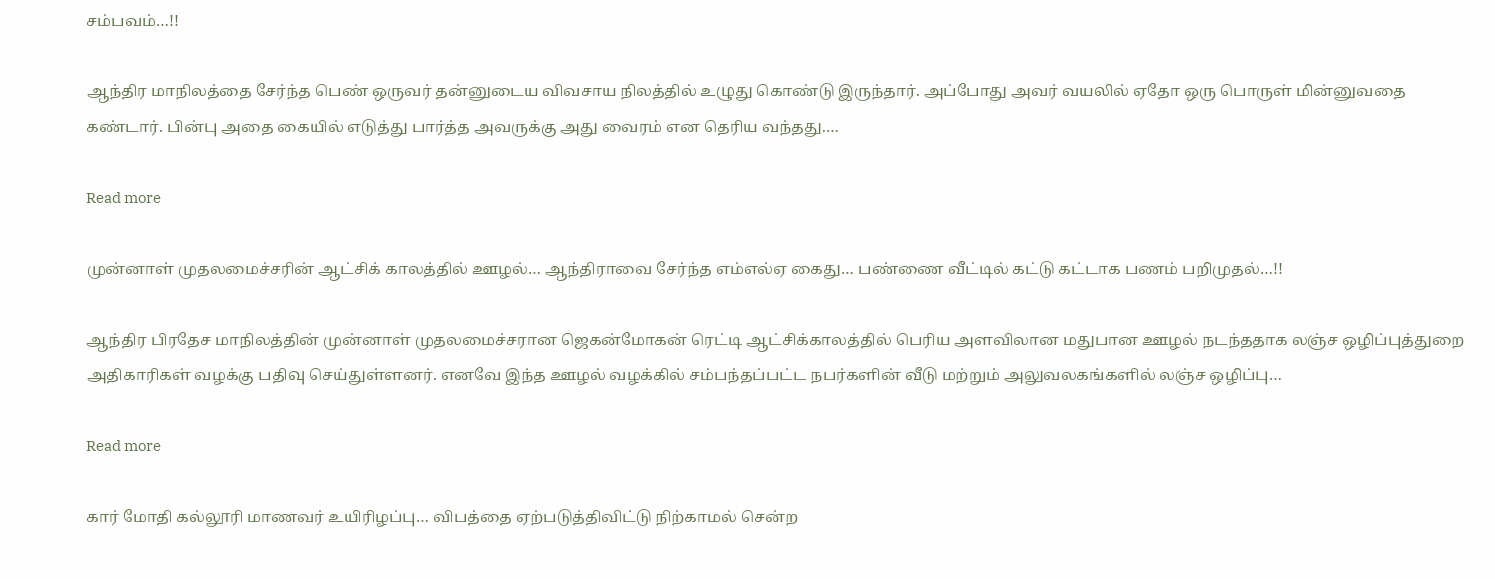சம்பவம்…!!

ஆந்திர மாநிலத்தை சேர்ந்த பெண் ஒருவர் தன்னுடைய விவசாய நிலத்தில் உழுது கொண்டு இருந்தார். அப்போது அவர் வயலில் ஏதோ ஒரு பொருள் மின்னுவதை கண்டார். பின்பு அதை கையில் எடுத்து பார்த்த அவருக்கு அது வைரம் என தெரிய வந்தது.…

Read more

முன்னாள் முதலமைச்சரின் ஆட்சிக் காலத்தில் ஊழல்… ஆந்திராவை சேர்ந்த எம்எல்ஏ கைது… பண்ணை வீட்டில் கட்டு கட்டாக பணம் பறிமுதல்…!!

ஆந்திர பிரதேச மாநிலத்தின் முன்னாள் முதலமைச்சரான ஜெகன்மோகன் ரெட்டி ஆட்சிக்காலத்தில் பெரிய அளவிலான மதுபான ஊழல் நடந்ததாக லஞ்ச ஒழிப்புத்துறை அதிகாரிகள் வழக்கு பதிவு செய்துள்ளனர். எனவே இந்த ஊழல் வழக்கில் சம்பந்தப்பட்ட நபர்களின் வீடு மற்றும் அலுவலகங்களில் லஞ்ச ஒழிப்பு…

Read more

கார் மோதி கல்லூரி மாணவர் உயிரிழப்பு… விபத்தை ஏற்படுத்திவிட்டு நிற்காமல் சென்ற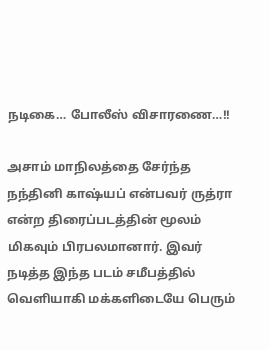நடிகை… போலீஸ் விசாரணை…!!

அசாம் மாநிலத்தை சேர்ந்த நந்தினி காஷ்யப் என்பவர் ருத்ரா என்ற திரைப்படத்தின் மூலம் மிகவும் பிரபலமானார். இவர் நடித்த இந்த படம் சமீபத்தில் வெளியாகி மக்களிடையே பெரும்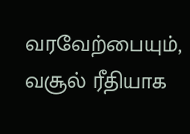வரவேற்பையும், வசூல் ரீதியாக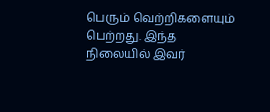பெரும் வெற்றிகளையும் பெற்றது. இந்த நிலையில் இவர்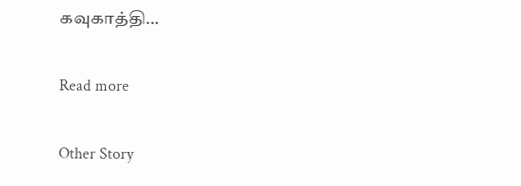கவுகாத்தி…

Read more

Other Story